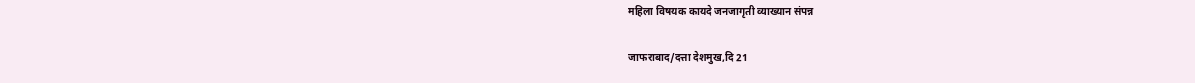महिला विषयक कायदे जनजागृती व्याख्यान संपन्न

जाफराबाद/दत्ता देशमुख,दि 21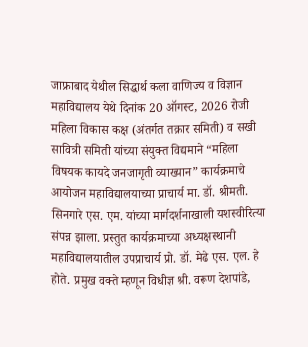जाफ्राबाद येथील सिद्धार्थ कला वाणिज्य व विज्ञान महाविद्यालय येथे दिनांक 20 ऑगस्ट, 2026 रोजी महिला विकास कक्ष (अंतर्गत तक्रार समिती) व सखी सावित्री समिती यांच्या संयुक्त विद्यमाने “महिला विषयक कायदे जनजागृती व्याख्यान” कार्यक्रमाचे आयोजन महाविद्यालयाच्या प्राचार्य मा. डॉ. श्रीमती. सिनगारे एस. एम. यांच्या मार्गदर्शनाखाली यशस्वीरित्या संपन्न झाला. प्रस्तुत कार्यक्रमाच्या अध्यक्षस्थानी महाविद्यालयातील उपप्राचार्य प्रो. डॉ. मेढे एस. एल. हे होते. प्रमुख वक्ते म्हणून विधीज्ञ श्री. वरूण देशपांडे,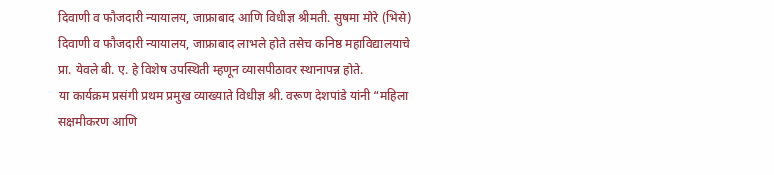दिवाणी व फौजदारी न्यायालय, जाफ्राबाद आणि विधीज्ञ श्रीमती. सुषमा मोरे (भिसे) दिवाणी व फौजदारी न्यायालय, जाफ्राबाद लाभले होते तसेच कनिष्ठ महाविद्यालयाचे प्रा. येवले बी. ए. हे विशेष उपस्थिती म्हणून व्यासपीठावर स्थानापन्न होते.
या कार्यक्रम प्रसंगी प्रथम प्रमुख व्याख्याते विधीज्ञ श्री. वरूण देशपांडे यांनी “महिला सक्षमीकरण आणि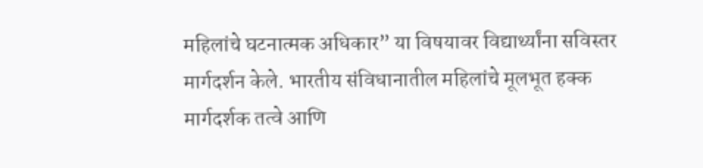महिलांचे घटनात्मक अधिकार” या विषयावर विद्यार्थ्यांना सविस्तर मार्गदर्शन केले. भारतीय संविधानातील महिलांचे मूलभूत हक्क मार्गदर्शक तत्वे आणि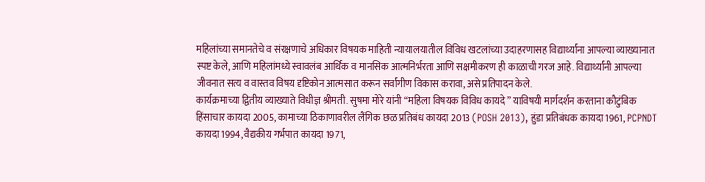महिलांच्या समानतेचे व संरक्षणाचे अधिकार विषयक माहिती न्यायालयातील विविध खटलांच्या उदाहरणासह विद्यार्थ्यांना आपल्या व्याख्यानात स्पष्ट केले, आणि महिलांमध्ये स्वावलंब आर्थिक व मानसिक आत्मनिर्भरता आणि सक्षमीकरण ही काळाची गरज आहे. विद्यार्थ्यांनी आपल्या जीवनात सत्य व वास्तव विषय दृष्टिकोन आत्मसात करून सर्वांगीण विकास करावा, असे प्रतिपादन केले.
कार्यक्रमाच्या द्वितीय व्याख्याते विधीज्ञ श्रीमती. सुषमा मोरे यांनी “महिला विषयक विविध कायदे” याविषयी मार्गदर्शन करताना कौटुंबिक हिंसाचार कायदा 2005, कामाच्या ठिकाणावरील लैंगिक छळ प्रतिबंध कायदा 2013 (POSH 2013), हुंडा प्रतिबंधक कायदा 1961, PCPNDT कायदा 1994, वैद्यकीय गर्भपात कायदा 1971,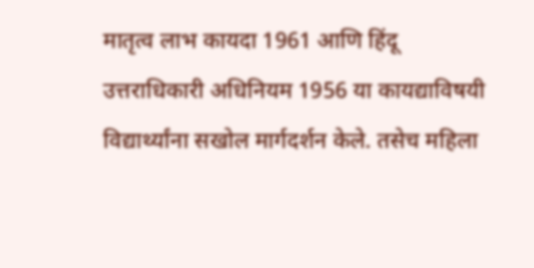मातृत्व लाभ कायदा 1961 आणि हिंदू उत्तराधिकारी अधिनियम 1956 या कायद्याविषयी विद्यार्थ्यांना सखोल मार्गदर्शन केले. तसेच महिला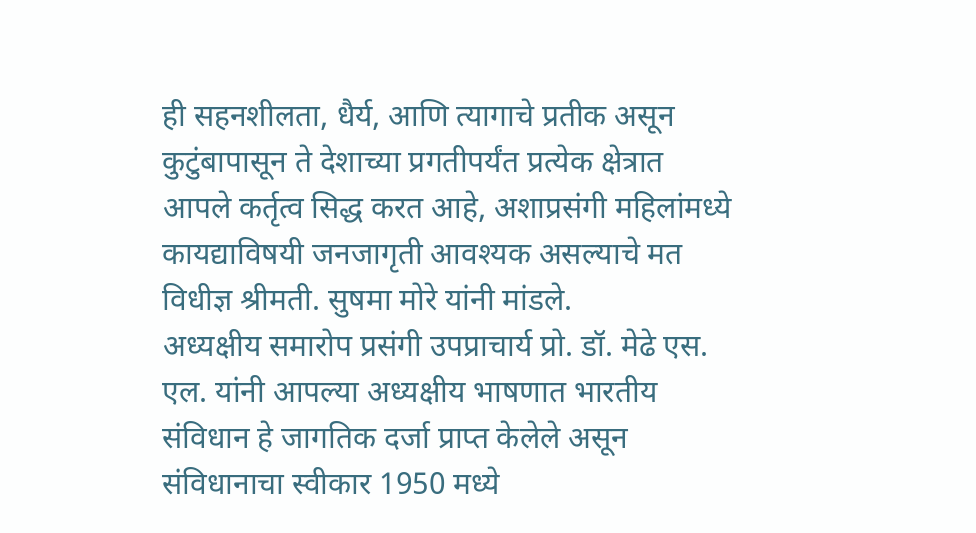ही सहनशीलता, धैर्य, आणि त्यागाचे प्रतीक असून कुटुंबापासून ते देशाच्या प्रगतीपर्यंत प्रत्येक क्षेत्रात आपले कर्तृत्व सिद्ध करत आहे, अशाप्रसंगी महिलांमध्ये कायद्याविषयी जनजागृती आवश्यक असल्याचे मत विधीज्ञ श्रीमती. सुषमा मोरे यांनी मांडले.
अध्यक्षीय समारोप प्रसंगी उपप्राचार्य प्रो. डॉ. मेढे एस. एल. यांनी आपल्या अध्यक्षीय भाषणात भारतीय संविधान हे जागतिक दर्जा प्राप्त केलेले असून संविधानाचा स्वीकार 1950 मध्ये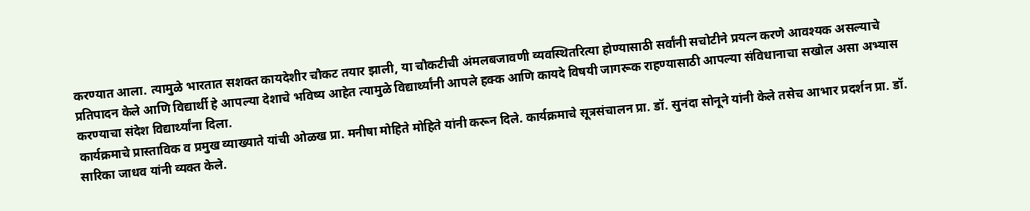करण्यात आला. त्यामुळे भारतात सशक्त कायदेशीर चौकट तयार झाली, या चौकटीची अंमलबजावणी व्यवस्थितरित्या होण्यासाठी सर्वांनी सचोटीने प्रयत्न करणे आवश्यक असल्याचे प्रतिपादन केले आणि विद्यार्थी हे आपल्या देशाचे भविष्य आहेत त्यामुळे विद्यार्थ्यांनी आपले हक्क आणि कायदे विषयी जागरूक राहण्यासाठी आपल्या संविधानाचा सखोल असा अभ्यास करण्याचा संदेश विद्यार्थ्यांना दिला.
कार्यक्रमाचे प्रास्ताविक व प्रमुख व्याख्याते यांची ओळख प्रा. मनीषा मोहिते मोहिते यांनी करून दिले. कार्यक्रमाचे सूत्रसंचालन प्रा. डॉ. सुनंदा सोनूने यांनी केले तसेच आभार प्रदर्शन प्रा. डॉ. सारिका जाधव यांनी व्यक्त केले.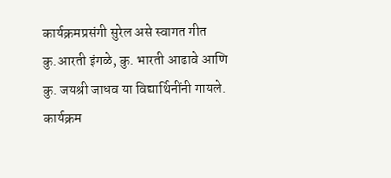कार्यक्रमप्रसंगी सुरेल असे स्वागत गीत कु.आरती इंगळे, कु. भारती आढावे आणि कु. जयश्री जाधव या विद्यार्थिनींनी गायले.
कार्यक्रम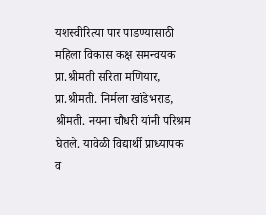यशस्वीरित्या पार पाडण्यासाठी महिला विकास कक्ष समन्वयक प्रा.श्रीमती सरिता मणियार, प्रा.श्रीमती. निर्मला खांडेभराड, श्रीमती. नयना चौधरी यांनी परिश्रम घेतले. यावेळी विद्यार्थी प्राध्यापक व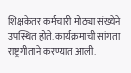शिक्षकेतर कर्मचारी मोठ्या संख्येने उपस्थित होते. कार्यक्रमाची सांगता राष्ट्रगीताने करण्यात आली.